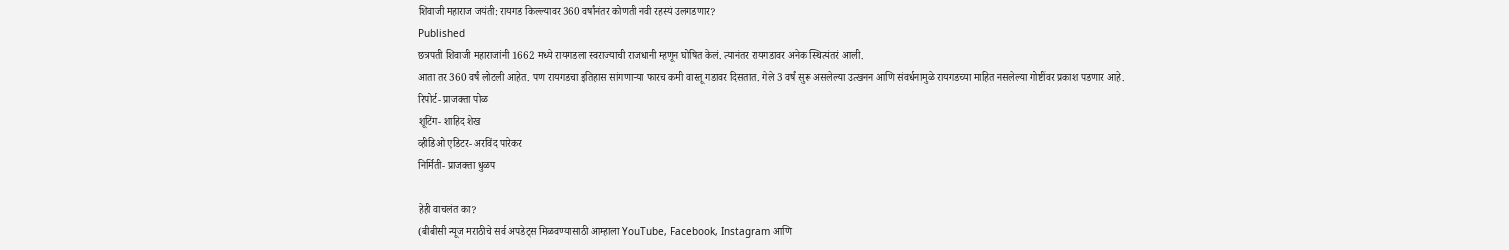शिवाजी महाराज जयंती: रायगड किल्ल्यावर 360 वर्षांनंतर कोणती नवी रहस्यं उलगडणार?
Published
छत्रपती शिवाजी महाराजांनी 1662 मध्ये रायगडला स्वराज्याची राजधानी म्हणून घोषित केलं. त्यानंतर रायगडावर अनेक स्थित्यंतरं आली.
आता तर 360 वर्षं लोटली आहेत. पण रायगडचा इतिहास सांगणाऱ्या फारच कमी वास्तू गडावर दिसतात. गेले 3 वर्षं सुरू असलेल्या उत्खनन आणि संवर्धनामुळे रायगडच्या माहित नसलेल्या गोष्टींवर प्रकाश पडणार आहे.
रिपोर्ट- प्राजक्ता पोळ
शूटिंग- शाहिद शेख
व्हीडिओ एडिटर- अरविंद पारेकर
निर्मिती- प्राजक्ता धुळप

हेही वाचलंत का?
(बीबीसी न्यूज मराठीचे सर्व अपडेट्स मिळवण्यासाठी आम्हाला YouTube, Facebook, Instagram आणि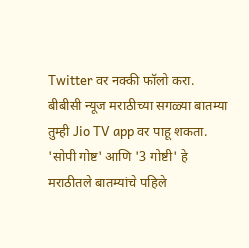Twitter वर नक्की फॉलो करा.
बीबीसी न्यूज मराठीच्या सगळ्या बातम्या तुम्ही Jio TV app वर पाहू शकता.
'सोपी गोष्ट' आणि '3 गोष्टी' हे मराठीतले बातम्यांचे पहिले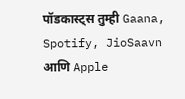पॉडकास्ट्स तुम्ही Gaana, Spotify, JioSaavn आणि Apple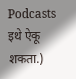Podcasts इथे ऐकू शकता.)